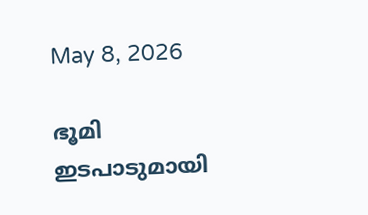May 8, 2026

ഭൂമി ഇടപാടുമായി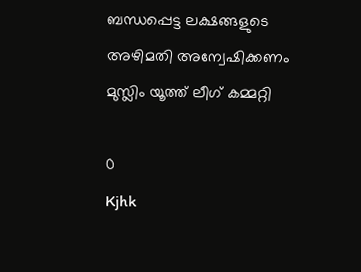ബന്ധപ്പെട്ട ലക്ഷങ്ങളുടെ അഴിമതി അന്വേഷിക്കണം മുസ്ലിം യൂത്ത് ലീഗ് കമ്മറ്റി

0
Kjhk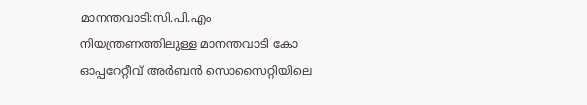മാനന്തവാടി:സി.പി.എം നിയന്ത്രണത്തിലുള്ള മാനന്തവാടി കോ ഓപ്പറേറ്റീവ് അര്‍ബന്‍ സൊസൈറ്റിയിലെ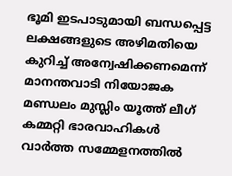ഭൂമി ഇടപാടുമായി ബന്ധപ്പെട്ട ലക്ഷങ്ങളുടെ അഴിമതിയെ കുറിച്ച് അന്വേഷിക്കണമെന്ന് മാനന്തവാടി നിയോജക മണ്ഡലം മുസ്ലിം യൂത്ത് ലീഗ് കമ്മറ്റി ഭാരവാഹികള്‍ വാര്‍ത്ത സമ്മേളനത്തില്‍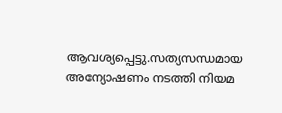ആവശ്യപ്പെട്ടു.സത്യസന്ധമായ അന്യോഷണം നടത്തി നിയമ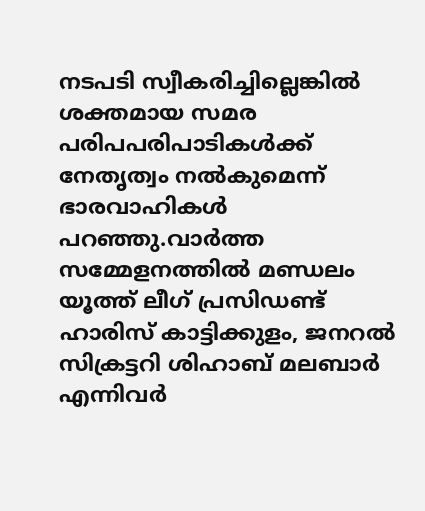നടപടി സ്വീകരിച്ചില്ലെങ്കില്‍ ശക്തമായ സമര പരിപപരിപാടികള്‍ക്ക് നേതൃത്വം നല്‍കുമെന്ന് ഭാരവാഹികള്‍ പറഞ്ഞു.വാര്‍ത്ത സമ്മേളനത്തില്‍ മണ്ഡലം യൂത്ത് ലീഗ് പ്രസിഡണ്ട് ഹാരിസ് കാട്ടിക്കുളം, ജനറല്‍ സിക്രട്ടറി ശിഹാബ് മലബാര്‍ എന്നിവര്‍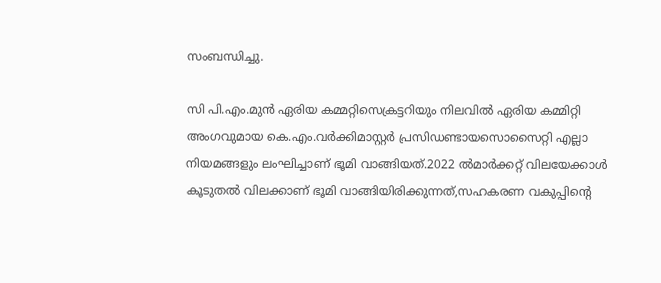സംബന്ധിച്ചു.

സി പി.എം.മുന്‍ ഏരിയ കമ്മറ്റിസെക്രട്ടറിയും നിലവില്‍ ഏരിയ കമ്മിറ്റി അംഗവുമായ കെ.എം.വര്‍ക്കിമാസ്റ്റര്‍ പ്രസിഡണ്ടായസൊസൈറ്റി എല്ലാ നിയമങ്ങളും ലംഘിച്ചാണ് ഭൂമി വാങ്ങിയത്.2022 ല്‍മാര്‍ക്കറ്റ് വിലയേക്കാള്‍ കൂടുതല്‍ വിലക്കാണ് ഭൂമി വാങ്ങിയിരിക്കുന്നത്,സഹകരണ വകുപ്പിന്റെ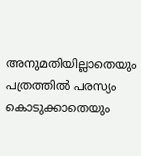അനുമതിയില്ലാതെയും പത്രത്തില്‍ പരസ്യം കൊടുക്കാതെയും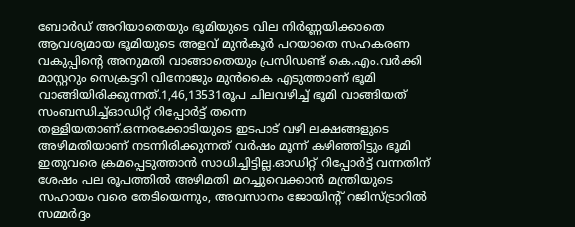ബോര്‍ഡ് അറിയാതെയും ഭൂമിയുടെ വില നിര്‍ണ്ണയിക്കാതെ ആവശ്യമായ ഭൂമിയുടെ അളവ് മുന്‍കൂര്‍ പറയാതെ സഹകരണ വകുപ്പിന്റെ അനുമതി വാങ്ങാതെയും പ്രസിഡണ്ട് കെ.എം.വര്‍ക്കി മാസ്റ്ററും സെക്രട്ടറി വിനോജും മുന്‍കൈ എടുത്താണ് ഭൂമി വാങ്ങിയിരിക്കുന്നത്.1,46,13531രൂപ ചിലവഴിച്ച് ഭൂമി വാങ്ങിയത് സംബന്ധിച്ച്ഓഡിറ്റ് റിപ്പോര്‍ട്ട് തന്നെ തള്ളിയതാണ്.ഒന്നരക്കോടിയുടെ ഇടപാട് വഴി ലക്ഷങ്ങളുടെ അഴിമതിയാണ് നടന്നിരിക്കുന്നത് വര്‍ഷം മൂന്ന് കഴിഞ്ഞിട്ടും ഭൂമി ഇതുവരെ ക്രമപ്പെടുത്താന്‍ സാധിച്ചിട്ടില്ല.ഓഡിറ്റ് റിപ്പോര്‍ട്ട് വന്നതിന് ശേഷം പല രൂപത്തില്‍ അഴിമതി മറച്ചുവെക്കാന്‍ മന്ത്രിയുടെ സഹായം വരെ തേടിയെന്നും, അവസാനം ജോയിന്റ് റജിസ്ട്രാറില്‍ സമ്മര്‍ദ്ദം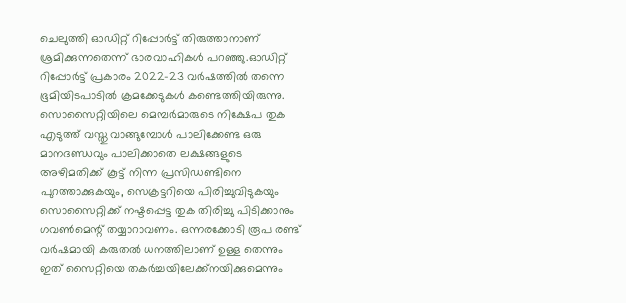ചെലുത്തി ഓഡിറ്റ് റിപ്പോര്‍ട്ട് തിരുത്താനാണ് ശ്രമിക്കുന്നതെന്ന് ഭാരവാഹികള്‍ പറഞ്ഞു.ഓഡിറ്റ് റിപ്പോര്‍ട്ട് പ്രകാരം 2022-23 വര്‍ഷത്തില്‍ തന്നെ ഭൂമിയിടപാടില്‍ ക്രമക്കേടുകള്‍ കണ്ടെത്തിയിരുന്നു.
സൊസൈറ്റിയിലെ മെമ്പര്‍മാരുടെ നിക്ഷേപ തുക എടുത്ത് വസ്തു വാങ്ങുമ്പോള്‍ പാലിക്കേണ്ട ഒരു മാനദണ്ഡവും പാലിക്കാതെ ലക്ഷങ്ങളുടെ അഴിമതിക്ക് കൂട്ട് നിന്ന പ്രസിഡണ്ടിനെ പുറത്താക്കുകയും, സെക്രട്ടറിയെ പിരിച്ചുവിടുകയും
സൊസൈറ്റിക്ക് നഷ്ടപ്പെട്ട തുക തിരിച്ചു പിടിക്കാനും ഗവണ്‍മെന്റ് തയ്യാറാവണം. ഒന്നരക്കോടി രൂപ രണ്ട് വര്‍ഷമായി കരുതല്‍ ധനത്തിലാണ് ഉള്ള തെന്നും ഇത് സൈറ്റിയെ തകര്‍ച്ചയിലേക്ക്‌നയിക്കുമെന്നും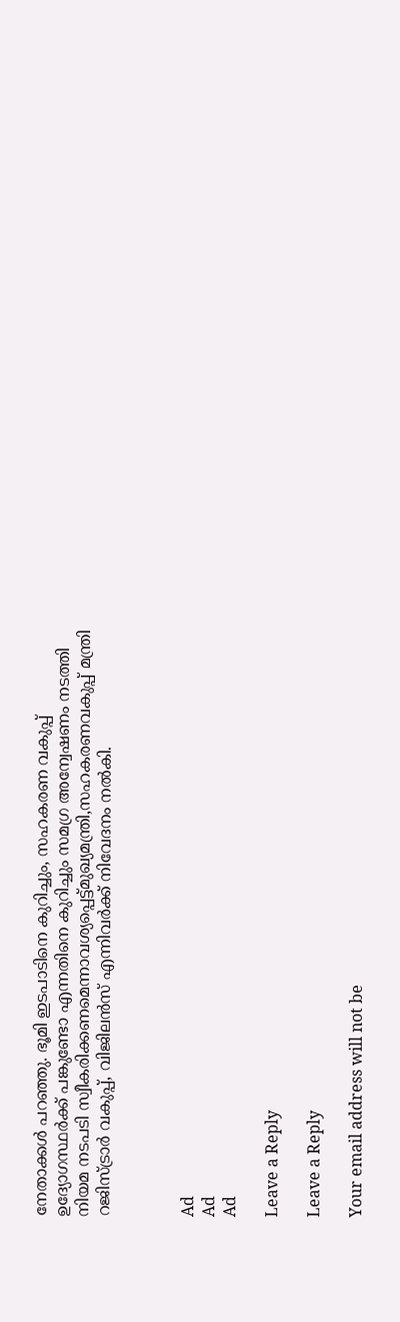നേതാക്കള്‍ പറഞ്ഞു. ഭൂമി ഇടപാടിനെ കുറിച്ചും, സഹകരണ വകുപ്പ് ഉദ്യോഗസ്ഥര്‍ക്ക് പങ്കുണ്ടോ എന്നതിനെ കുറിച്ചും സമഗ്ര അന്വേഷണം നടത്തി നിയമ നടപടി സ്വീകരിക്കണമെന്നാവശ്യപ്പെട്ട്മുഖ്യമന്ത്രി,സഹകരണവകുപ്പ് മന്ത്രി റജിസ്ട്രാര്‍ വകുപ്പ്, വിജിലന്‍സ് എന്നിവര്‍ക്ക് നിവേദനം നല്‍കി.



Ad
Ad
Ad

Leave a Reply

Leave a Reply

Your email address will not be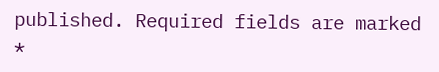published. Required fields are marked *